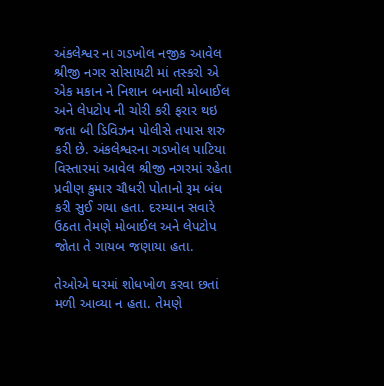અંકલેશ્વર ના ગડખોલ નજીક આવેલ શ્રીજી નગર સોસાયટી માં તસ્કરો એ એક મકાન ને નિશાન બનાવી મોબાઈલ અને લેપટોપ ની ચોરી કરી ફરાર થઇ જતા બી ડિવિઝન પોલીસે તપાસ શરુ કરી છે. અંકલેશ્વરના ગડખોલ પાટિયા વિસ્તારમાં આવેલ શ્રીજી નગરમાં રહેતા પ્રવીણ કુમાર ચૌધરી પોતાનો રૂમ બંધ કરી સુઈ ગયા હતા. દરમ્યાન સવારે ઉઠતા તેમણે મોબાઈલ અને લેપટોપ જોતા તે ગાયબ જણાયા હતા.

તેઓએ ઘરમાં શોધખોળ કરવા છતાં મળી આવ્યા ન હતા. તેમણે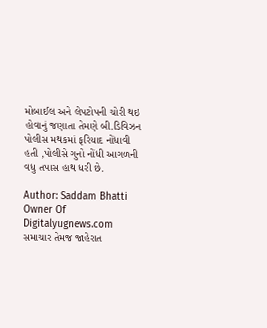મોબાઈલ અને લેપટોપની ચોરી થઇ હોવાનું જણાતા તેમણે બી.ડિવિઝન પોલીસ મથકમાં ફરિયાદ નોંધાવી હતી ,પોલીસે ગુનો નોંધી આગળની વધુ તપાસ હાથ ધરી છે.

Author: Saddam Bhatti
Owner Of Digitalyugnews.com સમાચાર તેમજ જાહેરાત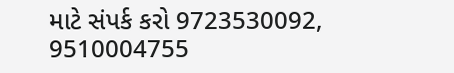માટે સંપર્ક કરો 9723530092, 9510004755